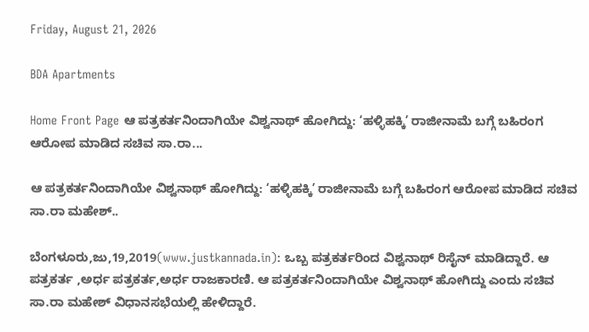Friday, August 21, 2026

BDA Apartments

Home Front Page ಆ ಪತ್ರಕರ್ತನಿಂದಾಗಿಯೇ ವಿಶ್ವನಾಥ್ ಹೋಗಿದ್ದು: ‘ಹಳ್ಳಿಹಕ್ಕಿ’ ರಾಜೀನಾಮೆ ಬಗ್ಗೆ ಬಹಿರಂಗ ಆರೋಪ ಮಾಡಿದ ಸಚಿವ ಸಾ.ರಾ...

ಆ ಪತ್ರಕರ್ತನಿಂದಾಗಿಯೇ ವಿಶ್ವನಾಥ್ ಹೋಗಿದ್ದು: ‘ಹಳ್ಳಿಹಕ್ಕಿ’ ರಾಜೀನಾಮೆ ಬಗ್ಗೆ ಬಹಿರಂಗ ಆರೋಪ ಮಾಡಿದ ಸಚಿವ ಸಾ.ರಾ ಮಹೇಶ್..

ಬೆಂಗಳೂರು,ಜು,19,2019(www.justkannada.in): ಒಬ್ಬ ಪತ್ರಕರ್ತರಿಂದ ವಿಶ್ವನಾಥ್ ರಿಸೈನ್ ಮಾಡಿದ್ದಾರೆ. ಆ ಪತ್ರಕರ್ತ ,ಅರ್ಧ ಪತ್ರಕರ್ತ,ಅರ್ಧ ರಾಜಕಾರಣಿ. ಆ ಪತ್ರಕರ್ತನಿಂದಾಗಿಯೇ ವಿಶ್ವನಾಥ್ ಹೋಗಿದ್ದು ಎಂದು ಸಚಿವ ಸಾ.ರಾ ಮಹೇಶ್ ವಿಧಾನಸಭೆಯಲ್ಲಿ ಹೇಳಿದ್ದಾರೆ.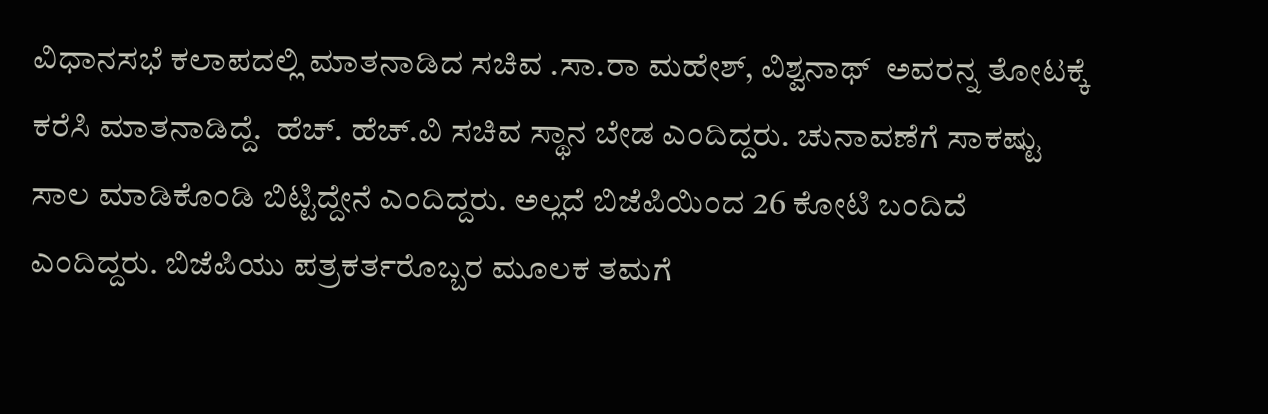ವಿಧಾನಸಭೆ ಕಲಾಪದಲ್ಲಿ ಮಾತನಾಡಿದ ಸಚಿವ .ಸಾ.ರಾ ಮಹೇಶ್, ವಿಶ್ವನಾಥ್  ಅವರನ್ನ ತೋಟಕ್ಕೆ ಕರೆಸಿ ಮಾತನಾಡಿದ್ದೆ.  ಹೆಚ್. ಹೆಚ್.ವಿ ಸಚಿವ ಸ್ಥಾನ ಬೇಡ ಎಂದಿದ್ದರು. ಚುನಾವಣೆಗೆ ಸಾಕಷ್ಟು ಸಾಲ ಮಾಡಿಕೊಂಡಿ ಬಿಟ್ಟಿದ್ದೇನೆ ಎಂದಿದ್ದರು. ಅಲ್ಲದೆ ಬಿಜೆಪಿಯಿಂದ 26 ಕೋಟಿ ಬಂದಿದೆ ಎಂದಿದ್ದರು. ಬಿಜೆಪಿಯು ಪತ್ರಕರ್ತರೊಬ್ಬರ ಮೂಲಕ ತಮಗೆ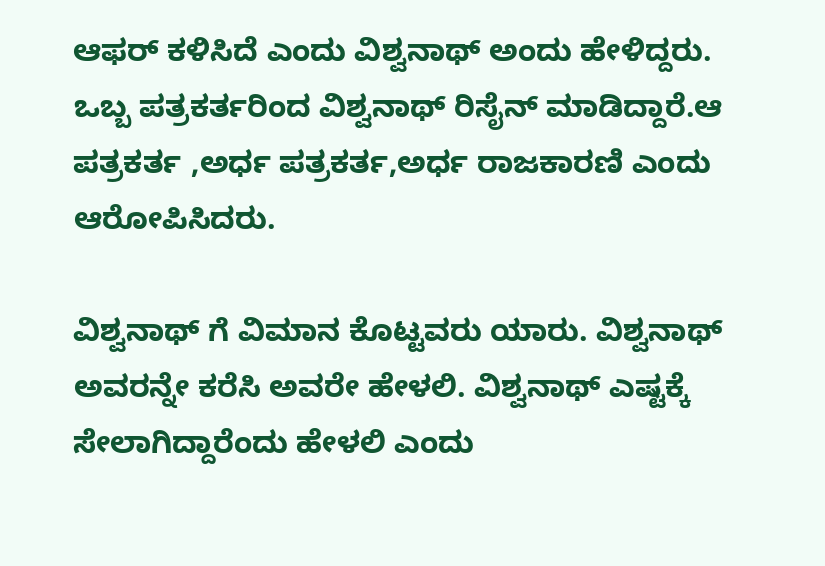ಆಫರ್ ಕಳಿಸಿದೆ ಎಂದು ವಿಶ್ವನಾಥ್ ಅಂದು ಹೇಳಿದ್ದರು. ಒಬ್ಬ ಪತ್ರಕರ್ತರಿಂದ ವಿಶ್ವನಾಥ್ ರಿಸೈನ್ ಮಾಡಿದ್ದಾರೆ.ಆ ಪತ್ರಕರ್ತ ,ಅರ್ಧ ಪತ್ರಕರ್ತ,ಅರ್ಧ ರಾಜಕಾರಣಿ ಎಂದು ಆರೋಪಿಸಿದರು.

ವಿಶ್ವನಾಥ್ ಗೆ ವಿಮಾನ ಕೊಟ್ಟವರು ಯಾರು. ವಿಶ್ವನಾಥ್ ಅವರನ್ನೇ ಕರೆಸಿ ಅವರೇ ಹೇಳಲಿ. ವಿಶ್ವನಾಥ್ ಎಷ್ಟಕ್ಕೆ ಸೇಲಾಗಿದ್ದಾರೆಂದು ಹೇಳಲಿ ಎಂದು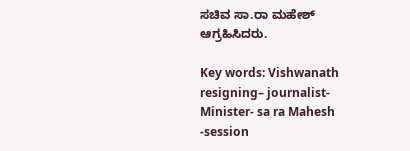ಸಚಿವ ಸಾ.ರಾ ಮಹೇಶ್ ಆಗ್ರಹಿಸಿದರು.

Key words: Vishwanath resigning– journalist-Minister- sa ra Mahesh -session